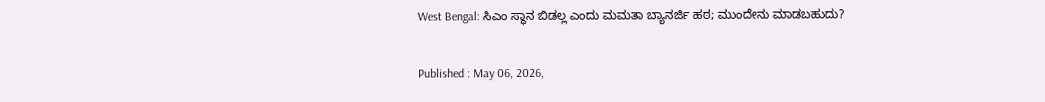West Bengal: ಸಿಎಂ ಸ್ಥಾನ ಬಿಡಲ್ಲ ಎಂದು ಮಮತಾ ಬ್ಯಾನರ್ಜಿ ಹಠ; ಮುಂದೇನು ಮಾಡಬಹುದು?

Published : May 06, 2026,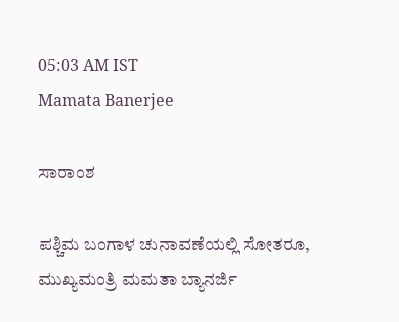05:03 AM IST
Mamata Banerjee

ಸಾರಾಂಶ

ಪಶ್ಚಿಮ ಬಂಗಾಳ ಚುನಾವಣೆಯಲ್ಲಿ ಸೋತರೂ, ಮುಖ್ಯಮಂತ್ರಿ ಮಮತಾ ಬ್ಯಾನರ್ಜಿ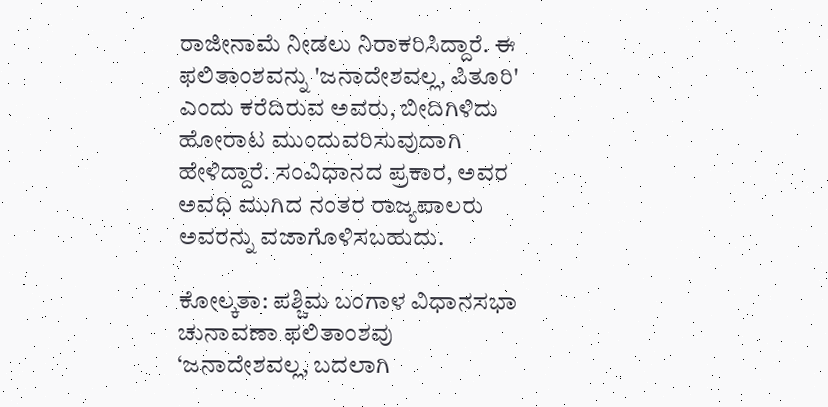ರಾಜೀನಾಮೆ ನೀಡಲು ನಿರಾಕರಿಸಿದ್ದಾರೆ. ಈ ಫಲಿತಾಂಶವನ್ನು 'ಜನಾದೇಶವಲ್ಲ, ಪಿತೂರಿ' ಎಂದು ಕರೆದಿರುವ ಅವರು, ಬೀದಿಗಿಳಿದು ಹೋರಾಟ ಮುಂದುವರಿಸುವುದಾಗಿ ಹೇಳಿದ್ದಾರೆ. ಸಂವಿಧಾನದ ಪ್ರಕಾರ, ಅವರ ಅವಧಿ ಮುಗಿದ ನಂತರ ರಾಜ್ಯಪಾಲರು ಅವರನ್ನು ವಜಾಗೊಳಿಸಬಹುದು.

ಕೋಲ್ಕತಾ: ಪಶ್ಚಿಮ ಬಂಗಾಳ ವಿಧಾನಸಭಾ ಚುನಾವಣಾ ಫಲಿತಾಂಶವು ‘ಜನಾದೇಶವಲ್ಲ, ಬದಲಾಗಿ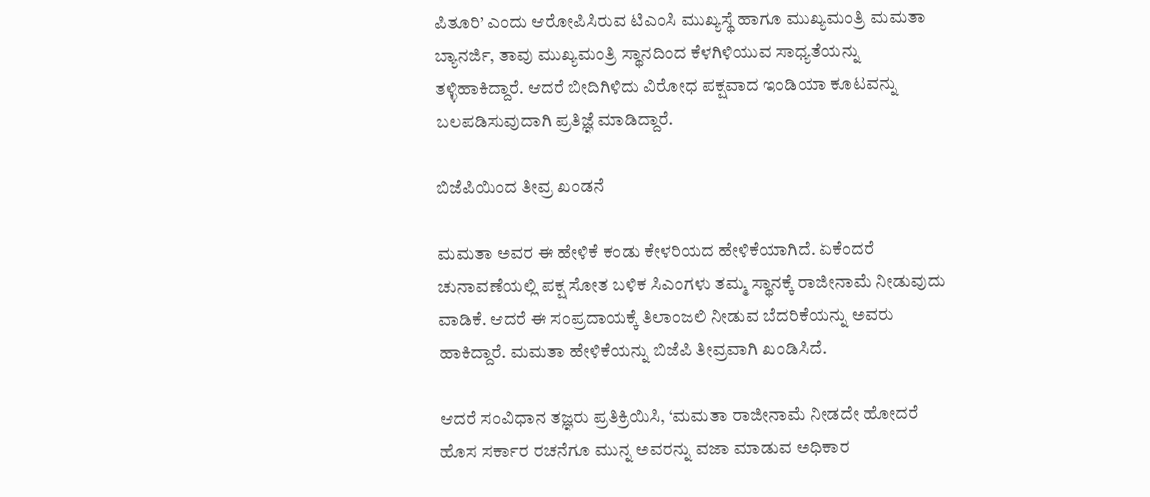ಪಿತೂರಿ’ ಎಂದು ಆರೋಪಿಸಿರುವ ಟಿಎಂಸಿ ಮುಖ್ಯಸ್ಥೆ ಹಾಗೂ ಮುಖ್ಯಮಂತ್ರಿ ಮಮತಾ ಬ್ಯಾನರ್ಜಿ, ತಾವು ಮುಖ್ಯಮಂತ್ರಿ ಸ್ಥಾನದಿಂದ ಕೆಳಗಿಳಿಯುವ ಸಾಧ್ಯತೆಯನ್ನು ತಳ್ಳಿಹಾಕಿದ್ದಾರೆ. ಆದರೆ ಬೀದಿಗಿಳಿದು ವಿರೋಧ ಪಕ್ಷವಾದ ಇಂಡಿಯಾ ಕೂಟವನ್ನು ಬಲಪಡಿಸುವುದಾಗಿ ಪ್ರತಿಜ್ಞೆ ಮಾಡಿದ್ದಾರೆ.

ಬಿಜೆಪಿಯಿಂದ ತೀವ್ರ ಖಂಡನೆ

ಮಮತಾ ಅವರ ಈ ಹೇಳಿಕೆ ಕಂಡು ಕೇಳರಿಯದ ಹೇಳಿಕೆಯಾಗಿದೆ. ಏಕೆಂದರೆ ಚುನಾವಣೆಯಲ್ಲಿ ಪಕ್ಷ ಸೋತ ಬಳಿಕ ಸಿಎಂಗಳು ತಮ್ಮ ಸ್ಥಾನಕ್ಕೆ ರಾಜೀನಾಮೆ ನೀಡುವುದು ವಾಡಿಕೆ. ಆದರೆ ಈ ಸಂಪ್ರದಾಯಕ್ಕೆ ತಿಲಾಂಜಲಿ ನೀಡುವ ಬೆದರಿಕೆಯನ್ನು ಅವರು ಹಾಕಿದ್ದಾರೆ. ಮಮತಾ ಹೇಳಿಕೆಯನ್ನು ಬಿಜೆಪಿ ತೀವ್ರವಾಗಿ ಖಂಡಿಸಿದೆ.

ಆದರೆ ಸಂವಿಧಾನ ತಜ್ಞರು ಪ್ರತಿಕ್ರಿಯಿಸಿ, ‘ಮಮತಾ ರಾಜೀನಾಮೆ ನೀಡದೇ ಹೋದರೆ ಹೊಸ ಸರ್ಕಾರ ರಚನೆಗೂ ಮುನ್ನ ಅವರನ್ನು ವಜಾ ಮಾಡುವ ಅಧಿಕಾರ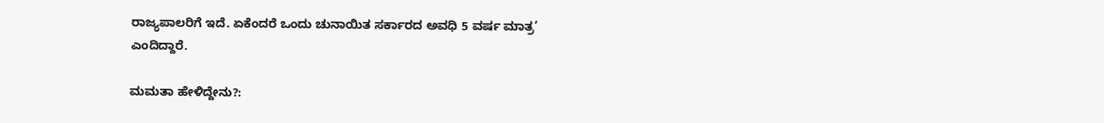ರಾಜ್ಯಪಾಲರಿಗೆ ಇದೆ. ಏಕೆಂದರೆ ಒಂದು ಚುನಾಯಿತ ಸರ್ಕಾರದ ಅವಧಿ 5 ವರ್ಷ ಮಾತ್ರ’ ಎಂದಿದ್ದಾರೆ.

ಮಮತಾ ಹೇಳಿದ್ದೇನು?: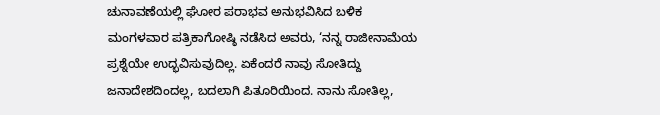ಚುನಾವಣೆಯಲ್ಲಿ ಘೋರ ಪರಾಭವ ಅನುಭವಿಸಿದ ಬಳಿಕ ಮಂಗಳವಾರ ಪತ್ರಿಕಾಗೋಷ್ಠಿ ನಡೆಸಿದ ಅವರು, ‘ನನ್ನ ರಾಜೀನಾಮೆಯ ಪ್ರಶ್ನೆಯೇ ಉದ್ಭವಿಸುವುದಿಲ್ಲ. ಏಕೆಂದರೆ ನಾವು ಸೋತಿದ್ದು ಜನಾದೇಶದಿಂದಲ್ಲ, ಬದಲಾಗಿ ಪಿತೂರಿಯಿಂದ. ನಾನು ಸೋತಿಲ್ಲ,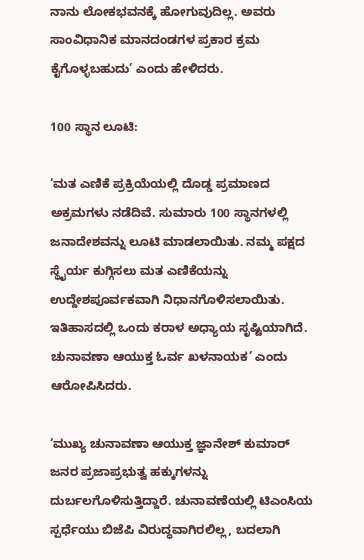ನಾನು ಲೋಕಭವನಕ್ಕೆ ಹೋಗುವುದಿಲ್ಲ. ಅವರು ಸಾಂವಿಧಾನಿಕ ಮಾನದಂಡಗಳ ಪ್ರಕಾರ ಕ್ರಮ ಕೈಗೊಳ್ಳಬಹುದು’ ಎಂದು ಹೇಳಿದರು.

100 ಸ್ಥಾನ ಲೂಟಿ:

‘ಮತ ಎಣಿಕೆ ಪ್ರಕ್ರಿಯೆಯಲ್ಲಿ ದೊಡ್ಡ ಪ್ರಮಾಣದ ಅಕ್ರಮಗಳು ನಡೆದಿವೆ. ಸುಮಾರು 100 ಸ್ಥಾನಗಳಲ್ಲಿ ಜನಾದೇಶವನ್ನು ಲೂಟಿ ಮಾಡಲಾಯಿತು. ನಮ್ಮ ಪಕ್ಷದ ಸ್ಥೈರ್ಯ ಕುಗ್ಗಿಸಲು ಮತ ಎಣಿಕೆಯನ್ನು ಉದ್ದೇಶಪೂರ್ವಕವಾಗಿ ನಿಧಾನಗೊಳಿಸಲಾಯಿತು. ಇತಿಹಾಸದಲ್ಲಿ ಒಂದು ಕರಾಳ ಅಧ್ಯಾಯ ಸೃಷ್ಟಿಯಾಗಿದೆ. ಚುನಾವಣಾ ಆಯುಕ್ತ ಓರ್ವ ಖಳನಾಯಕ’ ಎಂದು ಆರೋಪಿಸಿದರು.

‘ಮುಖ್ಯ ಚುನಾವಣಾ ಆಯುಕ್ತ ಜ್ಞಾನೇಶ್ ಕುಮಾರ್ ಜನರ ಪ್ರಜಾಪ್ರಭುತ್ವ ಹಕ್ಕುಗಳನ್ನು ದುರ್ಬಲಗೊಳಿಸುತ್ತಿದ್ದಾರೆ. ಚುನಾವಣೆಯಲ್ಲಿ ಟಿಎಂಸಿಯ ಸ್ಪರ್ಧೆಯು ಬಿಜೆಪಿ ವಿರುದ್ಧವಾಗಿರಲಿಲ್ಲ, ಬದಲಾಗಿ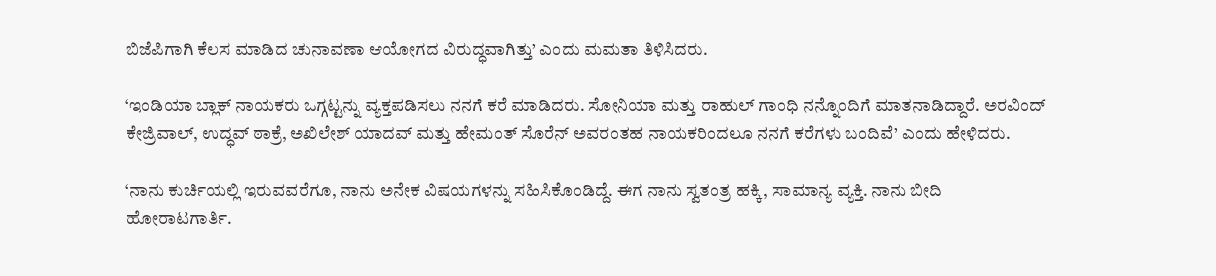ಬಿಜೆಪಿಗಾಗಿ ಕೆಲಸ ಮಾಡಿದ ಚುನಾವಣಾ ಆಯೋಗದ ವಿರುದ್ಧವಾಗಿತ್ತು’ ಎಂದು ಮಮತಾ ತಿಳಿಸಿದರು.

‘ಇಂಡಿಯಾ ಬ್ಲಾಕ್ ನಾಯಕರು ಒಗ್ಗಟ್ಟನ್ನು ವ್ಯಕ್ತಪಡಿಸಲು ನನಗೆ ಕರೆ ಮಾಡಿದರು. ಸೋನಿಯಾ ಮತ್ತು ರಾಹುಲ್ ಗಾಂಧಿ ನನ್ನೊಂದಿಗೆ ಮಾತನಾಡಿದ್ದಾರೆ. ಅರವಿಂದ್ ಕೇಜ್ರಿವಾಲ್, ಉದ್ಧವ್ ಠಾಕ್ರೆ, ಅಖಿಲೇಶ್ ಯಾದವ್ ಮತ್ತು ಹೇಮಂತ್ ಸೊರೆನ್ ಅವರಂತಹ ನಾಯಕರಿಂದಲೂ ನನಗೆ ಕರೆಗಳು ಬಂದಿವೆ’ ಎಂದು ಹೇಳಿದರು.

‘ನಾನು ಕುರ್ಚಿಯಲ್ಲಿ ಇರುವವರೆಗೂ, ನಾನು ಅನೇಕ ವಿಷಯಗಳನ್ನು ಸಹಿಸಿಕೊಂಡಿದ್ದೆ. ಈಗ ನಾನು ಸ್ವತಂತ್ರ ಹಕ್ಕಿ, ಸಾಮಾನ್ಯ ವ್ಯಕ್ತಿ. ನಾನು ಬೀದಿ ಹೋರಾಟಗಾರ್ತಿ.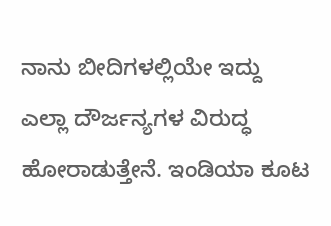ನಾನು ಬೀದಿಗಳಲ್ಲಿಯೇ ಇದ್ದು ಎಲ್ಲಾ ದೌರ್ಜನ್ಯಗಳ ವಿರುದ್ಧ ಹೋರಾಡುತ್ತೇನೆ. ಇಂಡಿಯಾ ಕೂಟ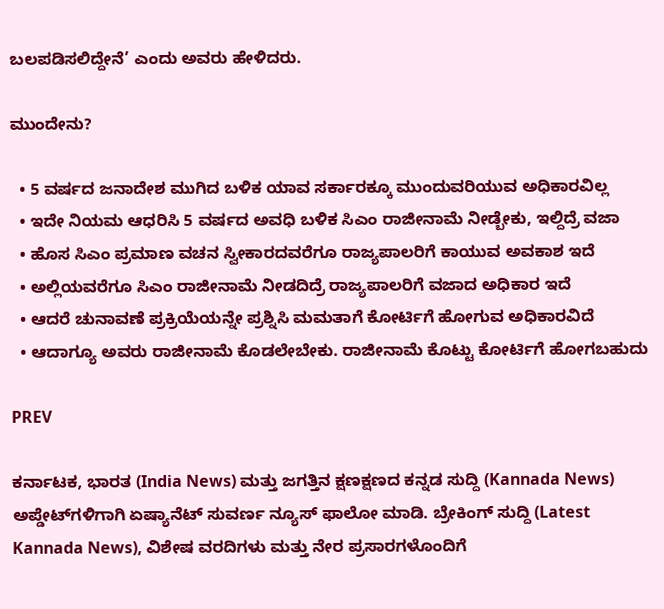ಬಲಪಡಿಸಲಿದ್ದೇನೆ’ ಎಂದು ಅವರು ಹೇಳಿದರು.

ಮುಂದೇನು?

  • 5 ವರ್ಷದ ಜನಾದೇಶ ಮುಗಿದ ಬಳಿಕ ಯಾವ ಸರ್ಕಾರಕ್ಕೂ ಮುಂದುವರಿಯುವ ಅಧಿಕಾರವಿಲ್ಲ
  • ಇದೇ ನಿಯಮ ಆಧರಿಸಿ 5 ವರ್ಷದ ಅವಧಿ ಬಳಿಕ ಸಿಎಂ ರಾಜೀನಾಮೆ ನೀಡ್ಬೇಕು, ಇಲ್ದಿದ್ರೆ ವಜಾ
  • ಹೊಸ ಸಿಎಂ ಪ್ರಮಾಣ ವಚನ ಸ್ವೀಕಾರದವರೆಗೂ ರಾಜ್ಯಪಾಲರಿಗೆ ಕಾಯುವ ಅವಕಾಶ ಇದೆ
  • ಅಲ್ಲಿಯವರೆಗೂ ಸಿಎಂ ರಾಜೀನಾಮೆ ನೀಡದಿದ್ರೆ ರಾಜ್ಯಪಾಲರಿಗೆ ವಜಾದ ಅಧಿಕಾರ ಇದೆ
  • ಆದರೆ ಚುನಾವಣೆ ಪ್ರಕ್ರಿಯೆಯನ್ನೇ ಪ್ರಶ್ನಿಸಿ ಮಮತಾಗೆ ಕೋರ್ಟಿಗೆ ಹೋಗುವ ಅಧಿಕಾರವಿದೆ
  • ಆದಾಗ್ಯೂ ಅವರು ರಾಜೀನಾಮೆ ಕೊಡಲೇಬೇಕು. ರಾಜೀನಾಮೆ ಕೊಟ್ಟು ಕೋರ್ಟಿಗೆ ಹೋಗಬಹುದು

PREV

ಕರ್ನಾಟಕ, ಭಾರತ (India News) ಮತ್ತು ಜಗತ್ತಿನ ಕ್ಷಣಕ್ಷಣದ ಕನ್ನಡ ಸುದ್ದಿ (Kannada News) ಅಪ್ಡೇಟ್‌ಗಳಿಗಾಗಿ ಏಷ್ಯಾನೆಟ್ ಸುವರ್ಣ ನ್ಯೂಸ್‌ ಫಾಲೋ ಮಾಡಿ. ಬ್ರೇಕಿಂಗ್ ಸುದ್ದಿ (Latest Kannada News), ವಿಶೇಷ ವರದಿಗಳು ಮತ್ತು ನೇರ ಪ್ರಸಾರಗಳೊಂದಿಗೆ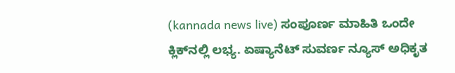(kannada news live) ಸಂಪೂರ್ಣ ಮಾಹಿತಿ ಒಂದೇ ಕ್ಲಿಕ್‌ನಲ್ಲಿ ಲಭ್ಯ. ಏಷ್ಯಾನೆಟ್ ಸುವರ್ಣ ನ್ಯೂಸ್ ಅಧಿಕೃತ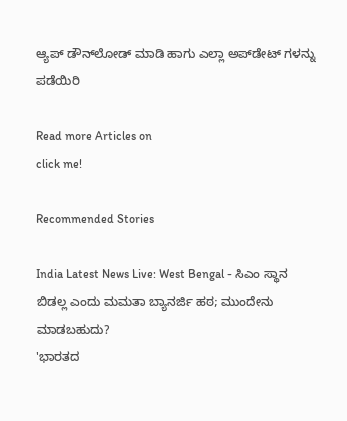ಆ್ಯಪ್ ಡೌನ್‌ಲೋಡ್ ಮಾಡಿ ಹಾಗು ಎಲ್ಲಾ ಅಪ್‌ಡೇಟ್ ಗಳನ್ನು ಪಡೆಯಿರಿ

Read more Articles on
click me!

Recommended Stories

India Latest News Live: West Bengal - ಸಿಎಂ ಸ್ಥಾನ ಬಿಡಲ್ಲ ಎಂದು ಮಮತಾ ಬ್ಯಾನರ್ಜಿ ಹಠ; ಮುಂದೇನು ಮಾಡಬಹುದು?
'ಭಾರತದ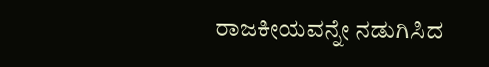ರಾಜಕೀಯವನ್ನೇ ನಡುಗಿಸಿದ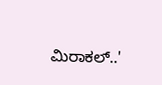ಮಿರಾಕಲ್‌..'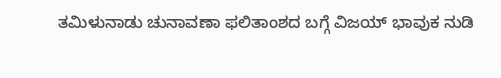ತಮಿಳುನಾಡು ಚುನಾವಣಾ ಫಲಿತಾಂಶದ ಬಗ್ಗೆ ವಿಜಯ್ ಭಾವುಕ ನುಡಿ